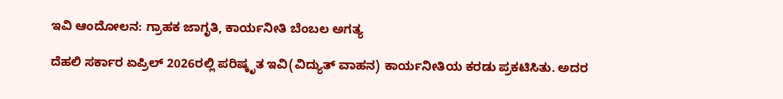ಇವಿ ಆಂದೋಲನ: ಗ್ರಾಹಕ ಜಾಗೃತಿ, ಕಾರ್ಯನೀತಿ ಬೆಂಬಲ ಅಗತ್ಯ

ದೆಹಲಿ ಸರ್ಕಾರ ಏಪ್ರಿಲ್‌ 2026ರಲ್ಲಿ ಪರಿಷ್ಕೃತ ಇವಿ(ವಿದ್ಯುತ್‌ ವಾಹನ) ಕಾರ್ಯನೀತಿಯ ಕರಡು ಪ್ರಕಟಿಸಿತು. ಅದರ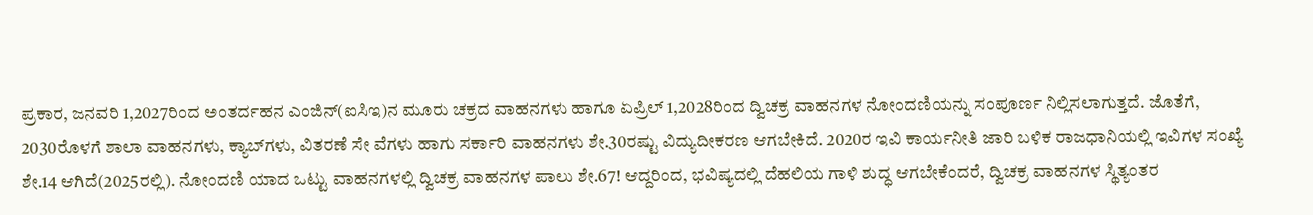ಪ್ರಕಾರ, ಜನವರಿ 1,2027ರಿಂದ ಅಂತರ್ದಹನ ಎಂಜಿನ್‌(ಐಸಿಇ)ನ ಮೂರು ಚಕ್ರದ ವಾಹನಗಳು ಹಾಗೂ ಏಪ್ರಿಲ್‌ 1,2028ರಿಂದ ದ್ವಿಚಕ್ರ ವಾಹನಗಳ ನೋಂದಣಿಯನ್ನು ಸಂಪೂರ್ಣ ನಿಲ್ಲಿಸಲಾಗುತ್ತದೆ. ಜೊತೆಗೆ, 2030ರೊಳಗೆ ಶಾಲಾ ವಾಹನಗಳು, ಕ್ಯಾಬ್‌ಗಳು, ವಿತರಣೆ ಸೇ ವೆಗಳು ಹಾಗು ಸರ್ಕಾರಿ ವಾಹನಗಳು ಶೇ.30ರಷ್ಟು ವಿದ್ಯುದೀಕರಣ ಆಗಬೇಕಿದೆ. 2020ರ ಇವಿ ಕಾರ್ಯನೀತಿ ಜಾರಿ ಬಳಿಕ ರಾಜಧಾನಿಯಲ್ಲಿ ಇವಿಗಳ ಸಂಖ್ಯೆ ಶೇ.14 ಆಗಿದೆ(2025ರಲ್ಲಿ). ನೋಂದಣಿ ಯಾದ ಒಟ್ಟು ವಾಹನಗಳಲ್ಲಿ ದ್ವಿಚಕ್ರ ವಾಹನಗಳ ಪಾಲು ಶೇ.67! ಆದ್ದರಿಂದ, ಭವಿಷ್ಯದಲ್ಲಿ ದೆಹಲಿಯ ಗಾಳಿ ಶುದ್ಧ ಆಗಬೇಕೆಂದರೆ, ದ್ವಿಚಕ್ರ ವಾಹನಗಳ ಸ್ಥಿತ್ಯಂತರ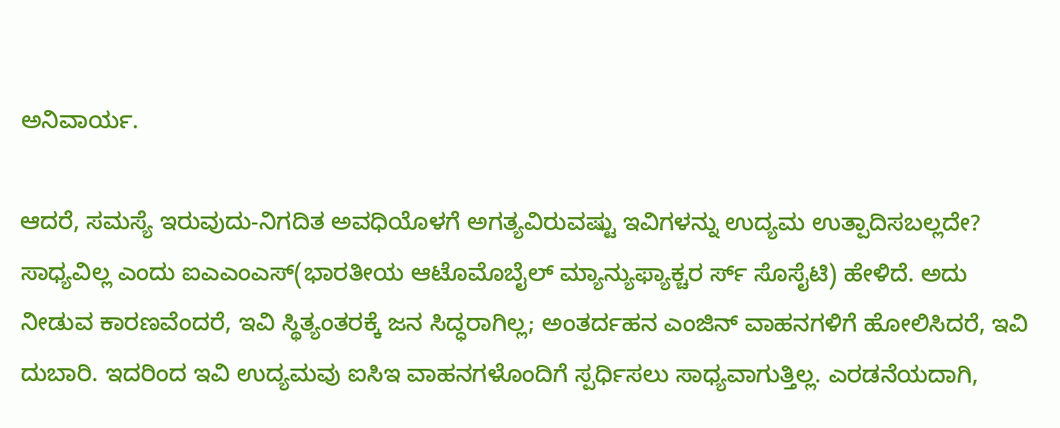ಅನಿವಾರ್ಯ.

ಆದರೆ, ಸಮಸ್ಯೆ ಇರುವುದು-ನಿಗದಿತ ಅವಧಿಯೊಳಗೆ ಅಗತ್ಯವಿರುವಷ್ಟು ಇವಿಗಳನ್ನು ಉದ್ಯಮ ಉತ್ಪಾದಿಸಬಲ್ಲದೇ? ಸಾಧ್ಯವಿಲ್ಲ ಎಂದು ಐಎಎಂಎಸ್(ಭಾರತೀಯ ಆಟೊಮೊಬೈಲ್‌ ಮ್ಯಾನ್ಯುಫ್ಯಾಕ್ಚರ ರ್ಸ್‌ ಸೊಸೈಟಿ) ಹೇಳಿದೆ. ಅದು ನೀಡುವ ಕಾರಣವೆಂದರೆ, ಇವಿ ಸ್ಥಿತ್ಯಂತರಕ್ಕೆ ಜನ ಸಿದ್ಧರಾಗಿಲ್ಲ; ಅಂತರ್ದಹನ ಎಂಜಿನ್‌ ವಾಹನಗಳಿಗೆ ಹೋಲಿಸಿದರೆ, ಇವಿ ದುಬಾರಿ. ಇದರಿಂದ ಇವಿ ಉದ್ಯಮವು ಐಸಿಇ ವಾಹನಗಳೊಂದಿಗೆ ಸ್ಪರ್ಧಿಸಲು ಸಾಧ್ಯವಾಗುತ್ತಿಲ್ಲ. ಎರಡನೆಯದಾಗಿ,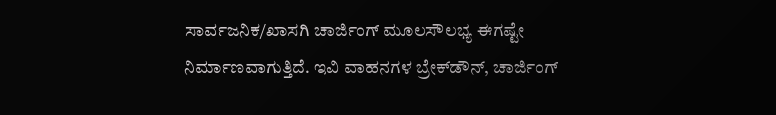ಸಾರ್ವಜನಿಕ/ಖಾಸಗಿ ಚಾರ್ಜಿಂಗ್ ಮೂಲಸೌಲಭ್ಯ ಈಗಷ್ಟೇ ನಿರ್ಮಾಣವಾಗುತ್ತಿದೆ. ಇವಿ ವಾಹನಗಳ ಬ್ರೇಕ್‌ಡೌನ್‌, ಚಾರ್ಜಿಂಗ್‌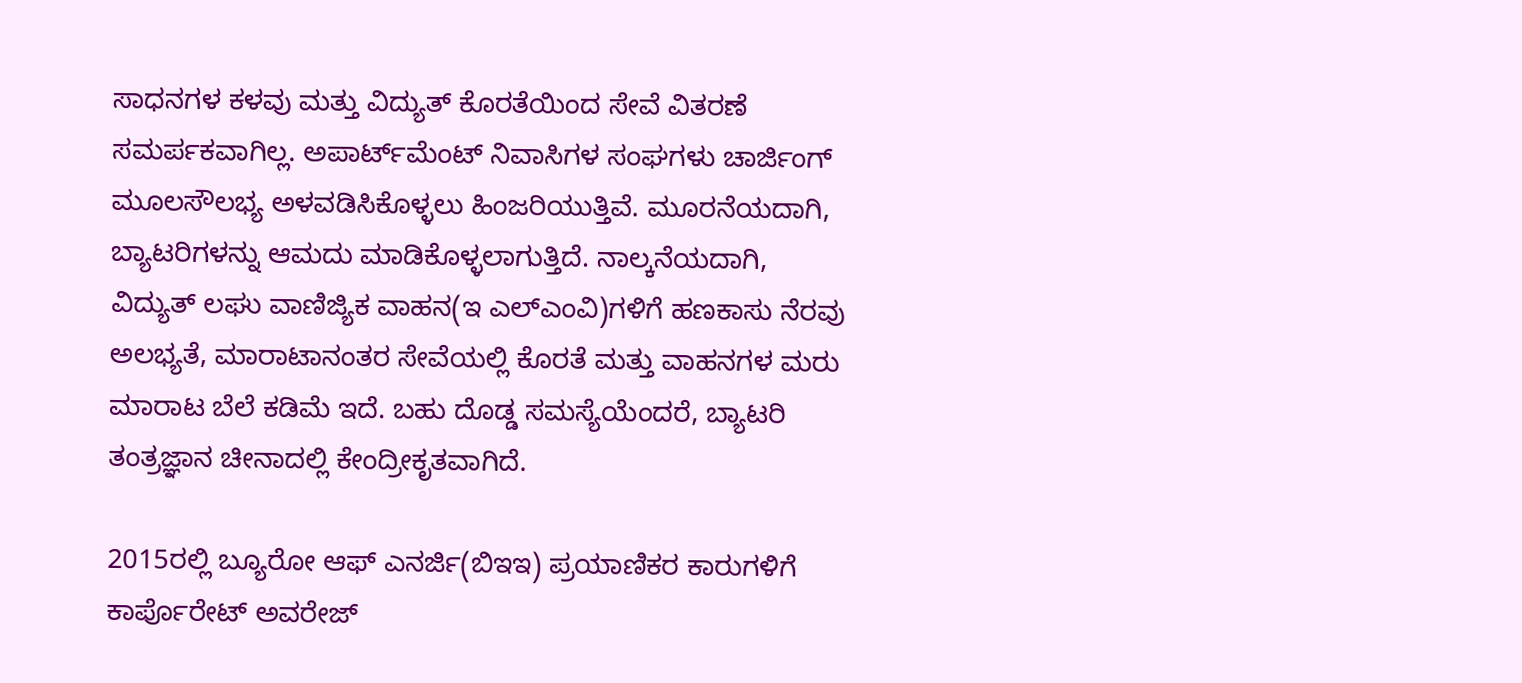ಸಾಧನಗಳ ಕಳವು ಮತ್ತು ವಿದ್ಯುತ್‌ ಕೊರತೆಯಿಂದ ಸೇವೆ ವಿತರಣೆ ಸಮರ್ಪಕವಾಗಿಲ್ಲ. ಅಪಾರ್ಟ್‌ಮೆಂಟ್‌ ನಿವಾಸಿಗಳ ಸಂಘಗಳು ಚಾರ್ಜಿಂಗ್‌ ಮೂಲಸೌಲಭ್ಯ ಅಳವಡಿಸಿಕೊಳ್ಳಲು ಹಿಂಜರಿಯುತ್ತಿವೆ. ಮೂರನೆಯದಾಗಿ, ಬ್ಯಾಟರಿಗಳನ್ನು ಆಮದು ಮಾಡಿಕೊಳ್ಳಲಾಗುತ್ತಿದೆ. ನಾಲ್ಕನೆಯದಾಗಿ, ವಿದ್ಯುತ್‌ ಲಘು ವಾಣಿಜ್ಯಿಕ ವಾಹನ(ಇ ಎಲ್‌ಎಂವಿ)ಗಳಿಗೆ ಹಣಕಾಸು ನೆರವು ಅಲಭ್ಯತೆ, ಮಾರಾಟಾನಂತರ ಸೇವೆಯಲ್ಲಿ ಕೊರತೆ ಮತ್ತು ವಾಹನಗಳ ಮರು ಮಾರಾಟ ಬೆಲೆ ಕಡಿಮೆ ಇದೆ. ಬಹು ದೊಡ್ಡ ಸಮಸ್ಯೆಯೆಂದರೆ, ಬ್ಯಾಟರಿ ತಂತ್ರಜ್ಞಾನ ಚೀನಾದಲ್ಲಿ ಕೇಂದ್ರೀಕೃತವಾಗಿದೆ.

2015ರಲ್ಲಿ ಬ್ಯೂರೋ ಆಫ್‌ ಎನರ್ಜಿ(ಬಿಇಇ) ಪ್ರಯಾಣಿಕರ ಕಾರುಗಳಿಗೆ ಕಾರ್ಪೊರೇಟ್‌ ಅವರೇಜ್‌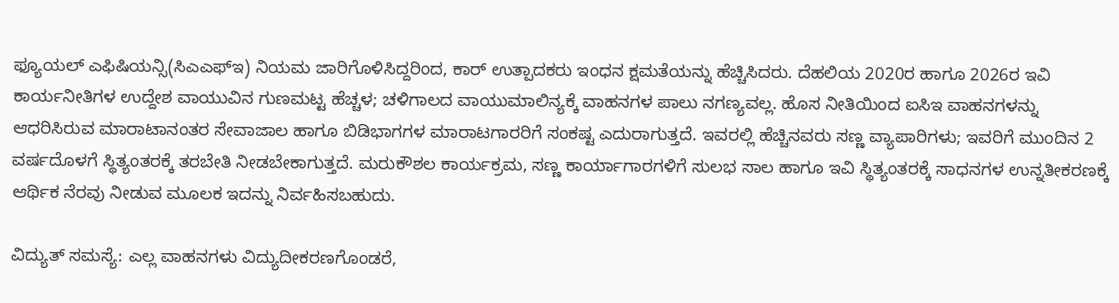ಫ್ಯೂಯಲ್‌ ಎಫಿಷಿಯನ್ಸಿ(ಸಿಎಎಫ್‌ಇ) ನಿಯಮ ಜಾರಿಗೊಳಿಸಿದ್ದರಿಂದ, ಕಾರ್‌ ಉತ್ಪಾದಕರು ಇಂಧನ ಕ್ಷಮತೆಯನ್ನು ಹೆಚ್ಚಿಸಿದರು. ದೆಹಲಿಯ 2020ರ ಹಾಗೂ 2026ರ ಇವಿ ಕಾರ್ಯನೀತಿಗಳ ಉದ್ದೇಶ ವಾಯುವಿನ ಗುಣಮಟ್ಟ ಹೆಚ್ಚಳ; ಚಳಿಗಾಲದ ವಾಯುಮಾಲಿನ್ಯಕ್ಕೆ ವಾಹನಗಳ ಪಾಲು ನಗಣ್ಯವಲ್ಲ. ಹೊಸ ನೀತಿಯಿಂದ ಐಸಿಇ ವಾಹನಗಳನ್ನು ಆಧರಿಸಿರುವ ಮಾರಾಟಾನಂತರ ಸೇವಾಜಾಲ ಹಾಗೂ ಬಿಡಿಭಾಗಗಳ ಮಾರಾಟಗಾರರಿಗೆ ಸಂಕಷ್ಟ ಎದುರಾಗುತ್ತದೆ. ಇವರಲ್ಲಿ ಹೆಚ್ಚಿನವರು ಸಣ್ಣ ವ್ಯಾಪಾರಿಗಳು; ಇವರಿಗೆ ಮುಂದಿನ 2 ವರ್ಷದೊಳಗೆ ಸ್ಥಿತ್ಯಂತರಕ್ಕೆ ತರಬೇತಿ ನೀಡಬೇಕಾಗುತ್ತದೆ. ಮರುಕೌಶಲ ಕಾರ್ಯಕ್ರಮ, ಸಣ್ಣ ಕಾರ್ಯಾಗಾರಗಳಿಗೆ ಸುಲಭ ಸಾಲ ಹಾಗೂ ಇವಿ ಸ್ಥಿತ್ಯಂತರಕ್ಕೆ ಸಾಧನಗಳ ಉನ್ನತೀಕರಣಕ್ಕೆ ಆರ್ಥಿಕ ನೆರವು ನೀಡುವ ಮೂಲಕ ಇದನ್ನು ನಿರ್ವಹಿಸಬಹುದು.

ವಿದ್ಯುತ್‌ ಸಮಸ್ಯೆ: ಎಲ್ಲ ವಾಹನಗಳು ವಿದ್ಯುದೀಕರಣಗೊಂಡರೆ,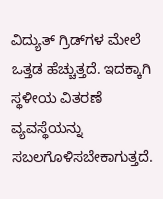ವಿದ್ಯುತ್‌ ಗ್ರಿಡ್‌ಗಳ ಮೇಲೆ ಒತ್ತಡ ಹೆಚ್ಚುತ್ತದೆ. ಇದಕ್ಕಾಗಿ ಸ್ಥಳೀಯ ವಿತರಣೆ ವ್ಯವಸ್ಥೆಯನ್ನು ಸಬಲಗೊಳಿಸಬೇಕಾಗುತ್ತದೆ.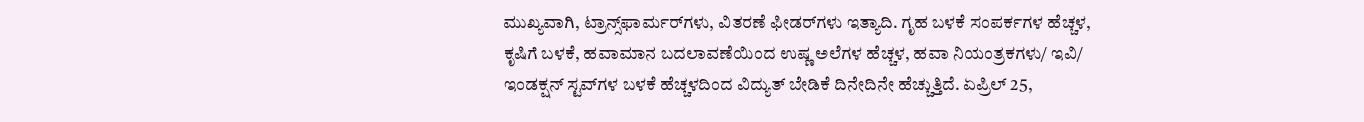ಮುಖ್ಯವಾಗಿ, ಟ್ರಾನ್ಸ್‌ಫಾರ್ಮರ್‌ಗಳು, ವಿತರಣೆ ಫೀಡರ್‌ಗಳು ಇತ್ಯಾದಿ. ಗೃಹ ಬಳಕೆ ಸಂಪರ್ಕಗಳ ಹೆಚ್ಚಳ, ಕೃಷಿಗೆ ಬಳಕೆ, ಹವಾಮಾನ ಬದಲಾವಣೆಯಿಂದ ಉಷ್ಣ ಅಲೆಗಳ ಹೆಚ್ಚಳ, ಹವಾ ನಿಯಂತ್ರಕಗಳು/ ಇವಿ/ ಇಂಡಕ್ಷನ್‌ ಸ್ಟವ್‌ಗಳ ಬಳಕೆ ಹೆಚ್ಚಳದಿಂದ ವಿದ್ಯುತ್‌ ಬೇಡಿಕೆ ದಿನೇದಿನೇ ಹೆಚ್ಚುತ್ತಿದೆ. ಏಪ್ರಿಲ್‌ 25,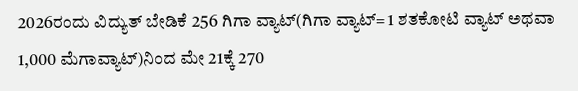2026ರಂದು ವಿದ್ಯುತ್‌ ಬೇಡಿಕೆ 256 ಗಿಗಾ ವ್ಯಾಟ್(ಗಿಗಾ ವ್ಯಾಟ್‌= 1 ಶತಕೋಟಿ ವ್ಯಾಟ್‌ ಅಥವಾ 1,000 ಮೆಗಾವ್ಯಾಟ್)ನಿಂದ ಮೇ 21ಕ್ಕೆ 270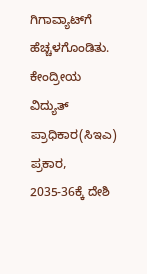ಗಿಗಾವ್ಯಾಟ್‌ಗೆ ಹೆಚ್ಚಳಗೊಂಡಿತು. ಕೇಂದ್ರೀಯ ವಿದ್ಯುತ್‌ ಪ್ರಾಧಿಕಾರ(ಸಿಇಎ) ಪ್ರಕಾರ, 2035-36ಕ್ಕೆ ದೇಶಿ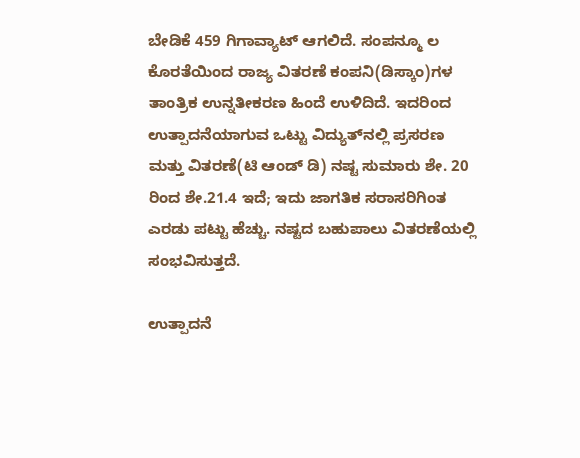ಬೇಡಿಕೆ 459 ಗಿಗಾವ್ಯಾಟ್‌ ಆಗಲಿದೆ. ಸಂಪನ್ಮೂ ಲ ಕೊರತೆಯಿಂದ ರಾಜ್ಯ ವಿತರಣೆ ಕಂಪನಿ(ಡಿಸ್ಕಾಂ)ಗಳ ತಾಂತ್ರಿಕ ಉನ್ನತೀಕರಣ ಹಿಂದೆ ಉಳಿದಿದೆ. ಇದರಿಂದ ಉತ್ಪಾದನೆಯಾಗುವ ಒಟ್ಟು ವಿದ್ಯುತ್‌ನಲ್ಲಿ ಪ್ರಸರಣ ಮತ್ತು ವಿತರಣೆ(ಟಿ ಆಂಡ್‌ ಡಿ) ನಷ್ಟ ಸುಮಾರು ಶೇ. 20 ರಿಂದ ಶೇ.21.4 ಇದೆ; ಇದು ಜಾಗತಿಕ ಸರಾಸರಿಗಿಂತ ಎರಡು ಪಟ್ಟು ಹೆಚ್ಚು. ನಷ್ಟದ ಬಹುಪಾಲು ವಿತರಣೆಯಲ್ಲಿ ಸಂಭವಿಸುತ್ತದೆ.

ಉತ್ಪಾದನೆ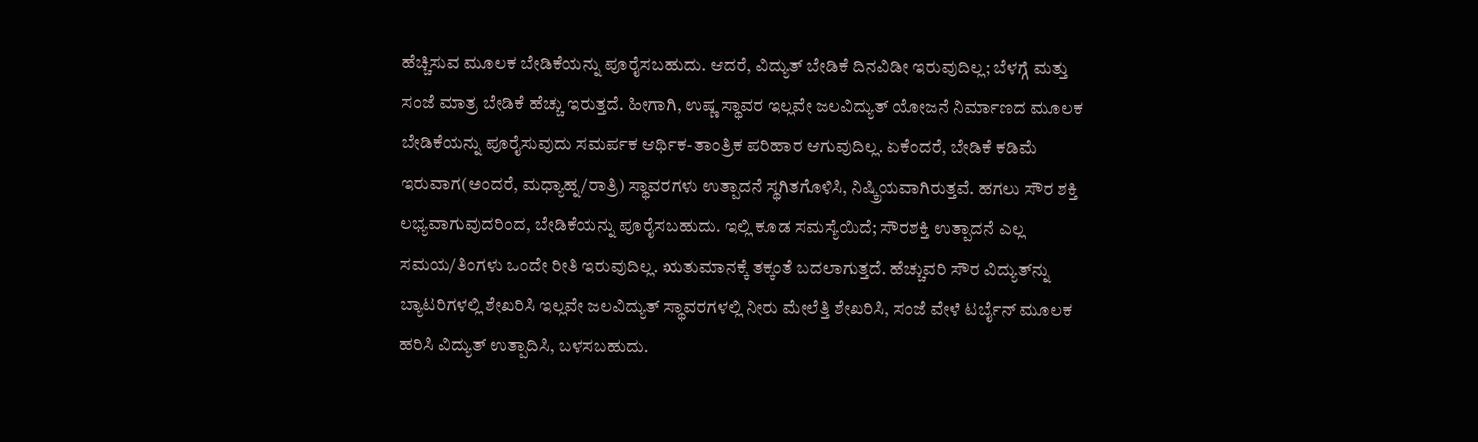ಹೆಚ್ಚಿಸುವ ಮೂಲಕ ಬೇಡಿಕೆಯನ್ನು ಪೂರೈಸಬಹುದು. ಆದರೆ, ವಿದ್ಯುತ್‌ ಬೇಡಿಕೆ ದಿನವಿಡೀ ಇರುವುದಿಲ್ಲ; ಬೆಳಗ್ಗೆ ಮತ್ತು ಸಂಜೆ ಮಾತ್ರ ಬೇಡಿಕೆ ಹೆಚ್ಚು ಇರುತ್ತದೆ. ಹೀಗಾಗಿ, ಉಷ್ಣ ಸ್ಥಾವರ ಇಲ್ಲವೇ ಜಲವಿದ್ಯುತ್‌ ಯೋಜನೆ ನಿರ್ಮಾಣದ ಮೂಲಕ ಬೇಡಿಕೆಯನ್ನು ಪೂರೈಸುವುದು ಸಮರ್ಪಕ ಆರ್ಥಿಕ-ತಾಂತ್ರಿಕ ಪರಿಹಾರ ಆಗುವುದಿಲ್ಲ. ಏಕೆಂದರೆ, ಬೇಡಿಕೆ ಕಡಿಮೆ ಇರುವಾಗ(ಅಂದರೆ, ಮಧ್ಯಾಹ್ನ/ರಾತ್ರಿ) ಸ್ಥಾವರಗಳು ಉತ್ಪಾದನೆ ಸ್ಥಗಿತಗೊಳಿಸಿ, ನಿಷ್ಕ್ರಿಯವಾಗಿರುತ್ತವೆ. ಹಗಲು ಸೌರ ಶಕ್ತಿ ಲಭ್ಯವಾಗುವುದರಿಂದ, ಬೇಡಿಕೆಯನ್ನು ಪೂರೈಸಬಹುದು. ಇಲ್ಲಿ ಕೂಡ ಸಮಸ್ಯೆಯಿದೆ; ಸೌರಶಕ್ತಿ ಉತ್ಪಾದನೆ ಎಲ್ಲ ಸಮಯ/ತಿಂಗಳು ಒಂದೇ ರೀತಿ ಇರುವುದಿಲ್ಲ. ಋತುಮಾನಕ್ಕೆ ತಕ್ಕಂತೆ ಬದಲಾಗುತ್ತದೆ. ಹೆಚ್ಚುವರಿ ಸೌರ ವಿದ್ಯುತ್‌ನ್ನು ಬ್ಯಾಟರಿಗಳಲ್ಲಿ ಶೇಖರಿಸಿ ಇಲ್ಲವೇ ಜಲವಿದ್ಯುತ್‌ ಸ್ಥಾವರಗಳಲ್ಲಿ ನೀರು ಮೇಲೆತ್ತಿ ಶೇಖರಿಸಿ, ಸಂಜೆ ವೇಳೆ ಟರ್ಬೈನ್‌ ಮೂಲಕ ಹರಿಸಿ ವಿದ್ಯುತ್‌ ಉತ್ಪಾದಿಸಿ, ಬಳಸಬಹುದು.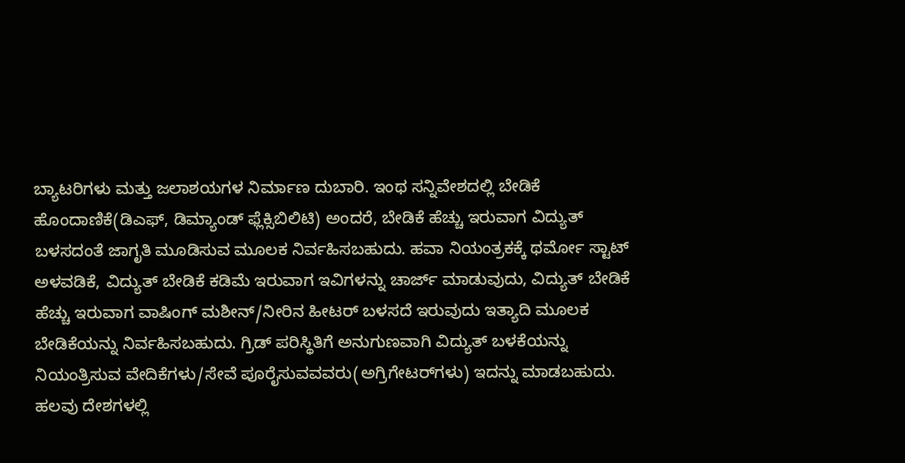ಬ್ಯಾಟರಿಗಳು ಮತ್ತು ಜಲಾಶಯಗಳ ನಿರ್ಮಾಣ ದುಬಾರಿ. ಇಂಥ ಸನ್ನಿವೇಶದಲ್ಲಿ ಬೇಡಿಕೆ ಹೊಂದಾಣಿಕೆ(ಡಿಎಫ್‌, ಡಿಮ್ಯಾಂಡ್‌ ಫ್ಲೆಕ್ಸಿಬಿಲಿಟಿ) ಅಂದರೆ, ಬೇಡಿಕೆ ಹೆಚ್ಚು ಇರುವಾಗ ವಿದ್ಯುತ್‌ ಬಳಸದಂತೆ ಜಾಗೃತಿ ಮೂಡಿಸುವ ಮೂಲಕ ನಿರ್ವಹಿಸಬಹುದು. ಹವಾ ನಿಯಂತ್ರಕಕ್ಕೆ ಥರ್ಮೋ ಸ್ಟಾಟ್‌ ಅಳವಡಿಕೆ, ವಿದ್ಯುತ್‌ ಬೇಡಿಕೆ ಕಡಿಮೆ ಇರುವಾಗ ಇವಿಗಳನ್ನು ಚಾರ್ಜ್‌ ಮಾಡುವುದು, ವಿದ್ಯುತ್‌ ಬೇಡಿಕೆ ಹೆಚ್ಚು ಇರುವಾಗ ವಾಷಿಂಗ್‌ ಮಶೀನ್/ನೀರಿನ ಹೀಟರ್‌ ಬಳಸದೆ ಇರುವುದು ಇತ್ಯಾದಿ ಮೂಲಕ ಬೇಡಿಕೆಯನ್ನು ನಿರ್ವಹಿಸಬಹುದು. ಗ್ರಿಡ್‌ ಪರಿಸ್ಥಿತಿಗೆ ಅನುಗುಣವಾಗಿ ವಿದ್ಯುತ್‌ ಬಳಕೆಯನ್ನು ನಿಯಂತ್ರಿಸುವ ವೇದಿಕೆಗಳು/ಸೇವೆ ಪೂರೈಸುವವವರು(ಅಗ್ರಿಗೇಟರ್‌ಗಳು) ಇದನ್ನು ಮಾಡಬಹುದು. ಹಲವು ದೇಶಗಳಲ್ಲಿ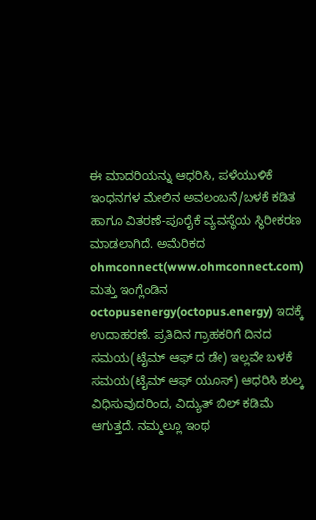ಈ ಮಾದರಿಯನ್ನು ಆಧರಿಸಿ, ಪಳೆಯುಳಿಕೆ ಇಂಧನಗಳ ಮೇಲಿನ ಅವಲಂಬನೆ/ಬಳಕೆ ಕಡಿತ ಹಾಗೂ ವಿತರಣೆ-ಪೂರೈಕೆ ವ್ಯವಸ್ಥೆಯ ಸ್ಥಿರೀಕರಣ ಮಾಡಲಾಗಿದೆ. ಅಮೆರಿಕದ ohmconnect(www.ohmconnect.com) ಮತ್ತು ಇಂಗ್ಲೆಂಡಿನ octopusenergy(octopus.energy) ಇದಕ್ಕೆ ಉದಾಹರಣೆ. ಪ್ರತಿದಿನ ಗ್ರಾಹಕರಿಗೆ ದಿನದ ಸಮಯ(ಟೈಮ್‌ ಆಫ್‌ ದ ಡೇ) ಇಲ್ಲವೇ ಬಳಕೆ ಸಮಯ(ಟೈಮ್‌ ಆಫ್‌ ಯೂಸ್) ಆಧರಿಸಿ ಶುಲ್ಕ ವಿಧಿಸುವುದರಿಂದ, ವಿದ್ಯುತ್‌ ಬಿಲ್‌ ಕಡಿಮೆ ಆಗುತ್ತದೆ. ನಮ್ಮಲ್ಲೂ ಇಂಥ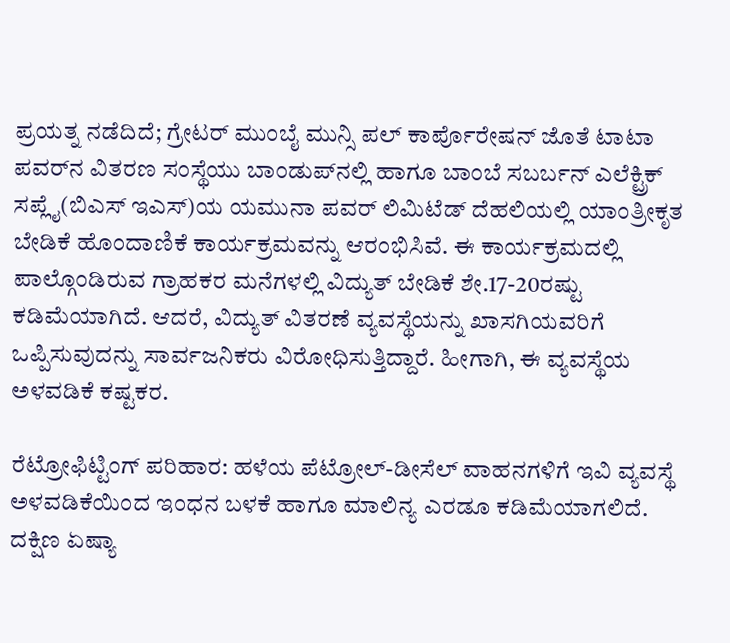ಪ್ರಯತ್ನ ನಡೆದಿದೆ; ಗ್ರೇಟರ್‌ ಮುಂಬೈ ಮುನ್ಸಿ ಪಲ್‌ ಕಾರ್ಪೊರೇಷನ್‌ ಜೊತೆ ಟಾಟಾ ಪವರ್‌ನ ವಿತರಣ ಸಂಸ್ಥೆಯು ಬಾಂಡುಪ್‌ನಲ್ಲಿ ಹಾಗೂ ಬಾಂಬೆ ಸಬರ್ಬನ್‌ ಎಲೆಕ್ಟ್ರಿಕ್‌ ಸಪ್ಲೈ(ಬಿಎಸ್‌ ಇಎಸ್)ಯ ಯಮುನಾ ಪವರ್‌ ಲಿಮಿಟೆಡ್‌ ದೆಹಲಿಯಲ್ಲಿ ಯಾಂತ್ರೀಕೃತ ಬೇಡಿಕೆ ಹೊಂದಾಣಿಕೆ ಕಾರ್ಯಕ್ರಮವನ್ನು ಆರಂಭಿಸಿವೆ. ಈ ಕಾರ್ಯಕ್ರಮದಲ್ಲಿ ಪಾಲ್ಗೊಂಡಿರುವ ಗ್ರಾಹಕರ ಮನೆಗಳಲ್ಲಿ ವಿದ್ಯುತ್‌ ಬೇಡಿಕೆ ಶೇ.17-20ರಷ್ಟು ಕಡಿಮೆಯಾಗಿದೆ. ಆದರೆ, ವಿದ್ಯುತ್‌ ವಿತರಣೆ ವ್ಯವಸ್ಥೆಯನ್ನು ಖಾಸಗಿಯವರಿಗೆ ಒಪ್ಪಿಸುವುದನ್ನು ಸಾರ್ವಜನಿಕರು ವಿರೋಧಿಸುತ್ತಿದ್ದಾರೆ. ಹೀಗಾಗಿ, ಈ ವ್ಯವಸ್ಥೆಯ ಅಳವಡಿಕೆ ಕಷ್ಟಕರ.

ರೆಟ್ರೋಫಿಟ್ಟಿಂಗ್ ಪರಿಹಾರ: ಹಳೆಯ ಪೆಟ್ರೋಲ್-ಡೀಸೆಲ್‌ ವಾಹನಗಳಿಗೆ ಇವಿ ವ್ಯವಸ್ಥೆ ಅಳವಡಿಕೆಯಿಂದ ಇಂಧನ ಬಳಕೆ ಹಾಗೂ ಮಾಲಿನ್ಯ ಎರಡೂ ಕಡಿಮೆಯಾಗಲಿದೆ. ದಕ್ಷಿಣ ಏಷ್ಯಾ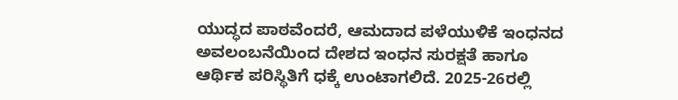ಯುದ್ಧದ ಪಾಠವೆಂದರೆ, ಆಮದಾದ ಪಳೆಯುಳಿಕೆ ಇಂಧನದ ಅವಲಂಬನೆಯಿಂದ ದೇಶದ ಇಂಧನ ಸುರಕ್ಷತೆ ಹಾಗೂ ಆರ್ಥಿಕ ಪರಿಸ್ಥಿತಿಗೆ ಧಕ್ಕೆ ಉಂಟಾಗಲಿದೆ. 2025-26ರಲ್ಲಿ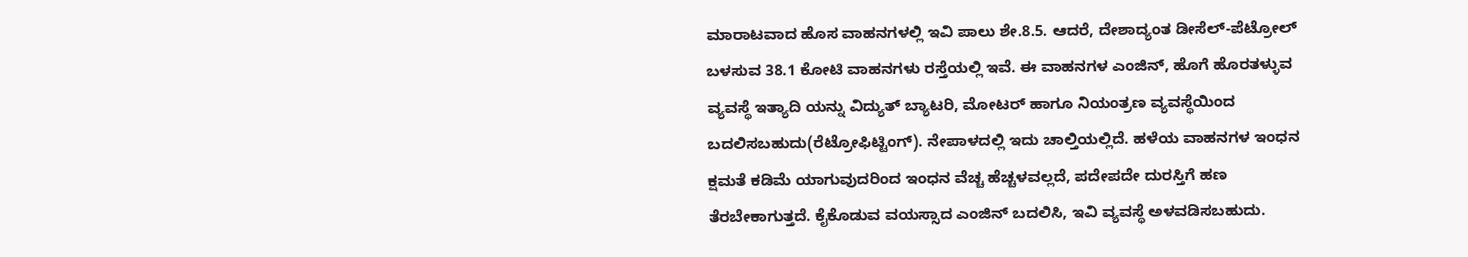ಮಾರಾಟವಾದ ಹೊಸ ವಾಹನಗಳಲ್ಲಿ ಇವಿ ಪಾಲು ಶೇ.8.5. ಆದರೆ, ದೇಶಾದ್ಯಂತ ಡೀಸೆಲ್-ಪೆಟ್ರೋಲ್‌ ಬಳಸುವ 38.1 ಕೋಟಿ ವಾಹನಗಳು ರಸ್ತೆಯಲ್ಲಿ ಇವೆ. ಈ ವಾಹನಗಳ ಎಂಜಿನ್‌, ಹೊಗೆ ಹೊರತಳ್ಳುವ ವ್ಯವಸ್ಥೆ ಇತ್ಯಾದಿ ಯನ್ನು ವಿದ್ಯುತ್‌ ಬ್ಯಾಟರಿ, ಮೋಟರ್‌ ಹಾಗೂ ನಿಯಂತ್ರಣ ವ್ಯವಸ್ಥೆಯಿಂದ ಬದಲಿಸಬಹುದು(ರೆಟ್ರೋಫಿಟ್ಟಿಂಗ್). ನೇಪಾಳದಲ್ಲಿ ಇದು ಚಾಲ್ತಿಯಲ್ಲಿದೆ. ಹಳೆಯ ವಾಹನಗಳ ಇಂಧನ ಕ್ಷಮತೆ ಕಡಿಮೆ ಯಾಗುವುದರಿಂದ ಇಂಧನ ವೆಚ್ಚ ಹೆಚ್ಚಳವಲ್ಲದೆ, ಪದೇಪದೇ ದುರಸ್ತಿಗೆ ಹಣ ತೆರಬೇಕಾಗುತ್ತದೆ. ಕೈಕೊಡುವ ವಯಸ್ಸಾದ ಎಂಜಿನ್‌ ಬದಲಿಸಿ, ಇವಿ ವ್ಯವಸ್ಥೆ ಅಳವಡಿಸಬಹುದು.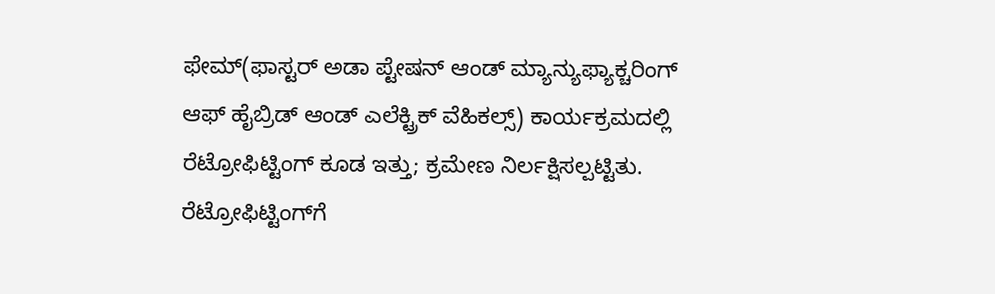ಫೇಮ್(ಫಾಸ್ಟರ್‌ ಅಡಾ ಪ್ಟೇಷನ್‌ ಆಂಡ್‌ ಮ್ಯಾನ್ಯುಫ್ಯಾಕ್ಚರಿಂಗ್‌ ಆಫ್‌ ಹೈಬ್ರಿಡ್‌ ಆಂಡ್‌ ಎಲೆಕ್ಟ್ರಿಕ್‌ ವೆಹಿಕಲ್ಸ್‌) ಕಾರ್ಯಕ್ರಮದಲ್ಲಿ ರೆಟ್ರೋಫಿಟ್ಟಿಂಗ್‌ ಕೂಡ ಇತ್ತು; ಕ್ರಮೇಣ ನಿರ್ಲಕ್ಷಿಸಲ್ಪಟ್ಟಿತು. ರೆಟ್ರೋಫಿಟ್ಟಿಂಗ್‌ಗೆ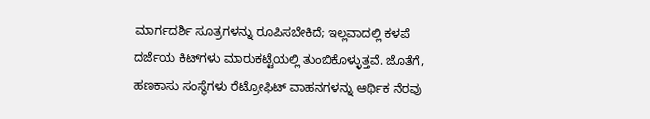ಮಾರ್ಗದರ್ಶಿ ಸೂತ್ರಗಳನ್ನು ರೂಪಿಸಬೇಕಿದೆ; ಇಲ್ಲವಾದಲ್ಲಿ ಕಳಪೆ ದರ್ಜೆಯ ಕಿಟ್‌ಗಳು ಮಾರುಕಟ್ಟೆಯಲ್ಲಿ ತುಂಬಿಕೊಳ್ಳುತ್ತವೆ. ಜೊತೆಗೆ, ಹಣಕಾಸು ಸಂಸ್ಥೆಗಳು ರೆಟ್ರೋಫಿಟ್‌ ವಾಹನಗಳನ್ನು ಆರ್ಥಿಕ ನೆರವು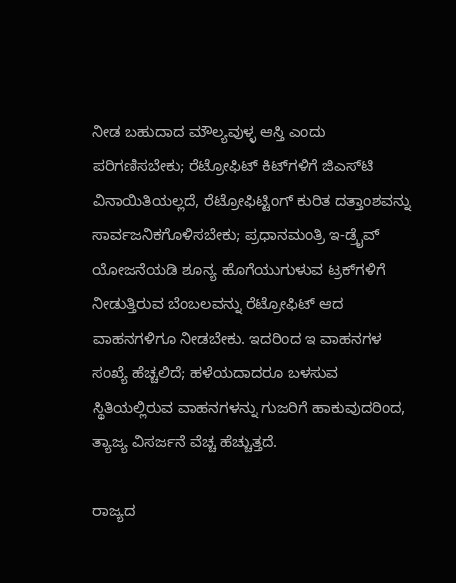ನೀಡ ಬಹುದಾದ ಮೌಲ್ಯವುಳ್ಳ ಆಸ್ತಿ ಎಂದು ಪರಿಗಣಿಸಬೇಕು; ರೆಟ್ರೋಫಿಟ್‌ ಕಿಟ್‌ಗಳಿಗೆ ಜಿಎಸ್‌ಟಿ ವಿನಾಯಿತಿಯಲ್ಲದೆ, ರೆಟ್ರೋಫಿಟ್ಟಿಂಗ್‌ ಕುರಿತ ದತ್ತಾಂಶವನ್ನು ಸಾರ್ವಜನಿಕಗೊಳಿಸಬೇಕು; ಪ್ರಧಾನಮಂತ್ರಿ ಇ-ಡ್ರೈವ್‌ ಯೋಜನೆಯಡಿ ಶೂನ್ಯ ಹೊಗೆಯುಗುಳುವ ಟ್ರಕ್‌ಗಳಿಗೆ ನೀಡುತ್ತಿರುವ ಬೆಂಬಲವನ್ನು ರೆಟ್ರೋಫಿಟ್‌ ಆದ ವಾಹನಗಳಿಗೂ ನೀಡಬೇಕು. ಇದರಿಂದ ಇ ವಾಹನಗಳ ಸಂಖ್ಯೆ ಹೆಚ್ಚಲಿದೆ; ಹಳೆಯದಾದರೂ ಬಳಸುವ ಸ್ಥಿತಿಯಲ್ಲಿರುವ ವಾಹನಗಳನ್ನು ಗುಜರಿಗೆ ಹಾಕುವುದರಿಂದ, ತ್ಯಾಜ್ಯ ವಿಸರ್ಜನೆ ವೆಚ್ಚ ಹೆಚ್ಚುತ್ತದೆ.

ರಾಜ್ಯದ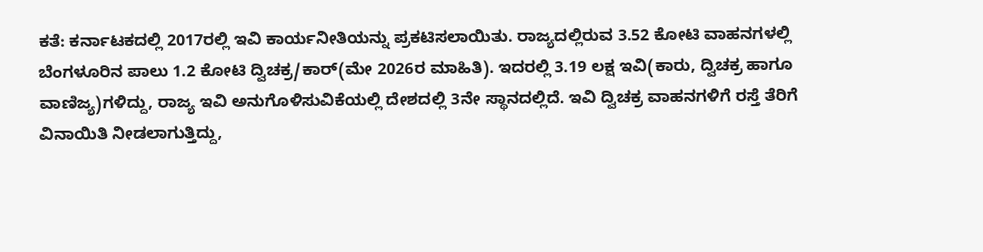ಕತೆ: ಕರ್ನಾಟಕದಲ್ಲಿ 2017ರಲ್ಲಿ ಇವಿ ಕಾರ್ಯನೀತಿಯನ್ನು ಪ್ರಕಟಿಸಲಾಯಿತು. ರಾಜ್ಯದಲ್ಲಿರುವ 3.52 ಕೋಟಿ ವಾಹನಗಳಲ್ಲಿ ಬೆಂಗಳೂರಿನ ಪಾಲು 1.2 ಕೋಟಿ ದ್ವಿಚಕ್ರ/ಕಾರ್‌(ಮೇ 2026ರ ಮಾಹಿತಿ). ಇದರಲ್ಲಿ 3.19 ಲಕ್ಷ ಇವಿ(ಕಾರು, ದ್ವಿಚಕ್ರ ಹಾಗೂ ವಾಣಿಜ್ಯ)ಗಳಿದ್ದು, ರಾಜ್ಯ ಇವಿ ಅನುಗೊಳಿಸುವಿಕೆಯಲ್ಲಿ ದೇಶದಲ್ಲಿ 3ನೇ ಸ್ಥಾನದಲ್ಲಿದೆ. ಇವಿ ದ್ವಿಚಕ್ರ ವಾಹನಗಳಿಗೆ ರಸ್ತೆ ತೆರಿಗೆ ವಿನಾಯಿತಿ ನೀಡಲಾಗುತ್ತಿದ್ದು,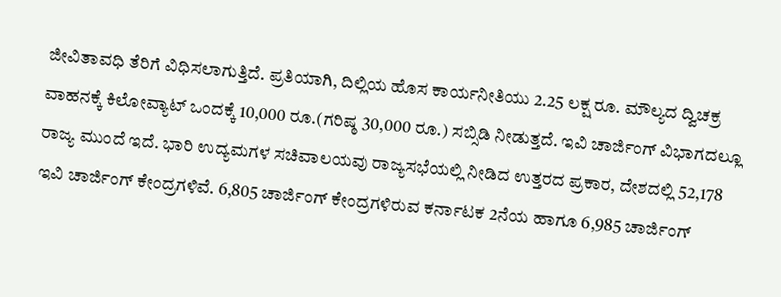ಜೀವಿತಾವಧಿ ತೆರಿಗೆ ವಿಧಿಸಲಾಗುತ್ತಿದೆ. ಪ್ರತಿಯಾಗಿ, ದಿಲ್ಲಿಯ ಹೊಸ ಕಾರ್ಯನೀತಿಯು 2.25 ಲಕ್ಷ ರೂ. ಮೌಲ್ಯದ ದ್ವಿಚಕ್ರ ವಾಹನಕ್ಕೆ ಕಿಲೋವ್ಯಾಟ್‌ ಒಂದಕ್ಕೆ 10,000 ರೂ.(ಗರಿಷ್ಠ 30,000 ರೂ.) ಸಬ್ಸಿಡಿ ನೀಡುತ್ತದೆ. ಇವಿ ಚಾರ್ಜಿಂಗ್‌ ವಿಭಾಗದಲ್ಲೂ ರಾಜ್ಯ ಮುಂದೆ ಇದೆ. ಭಾರಿ ಉದ್ಯಮಗಳ ಸಚಿವಾಲಯವು ರಾಜ್ಯಸಭೆಯಲ್ಲಿ ನೀಡಿದ ಉತ್ತರದ ಪ್ರಕಾರ, ದೇಶದಲ್ಲಿ 52,178 ಇವಿ ಚಾರ್ಜಿಂಗ್‌ ಕೇಂದ್ರಗಳಿವೆ. 6,805 ಚಾರ್ಜಿಂಗ್‌ ಕೇಂದ್ರಗಳಿರುವ ಕರ್ನಾಟಕ 2ನೆಯ ಹಾಗೂ 6,985 ಚಾರ್ಜಿಂಗ್‌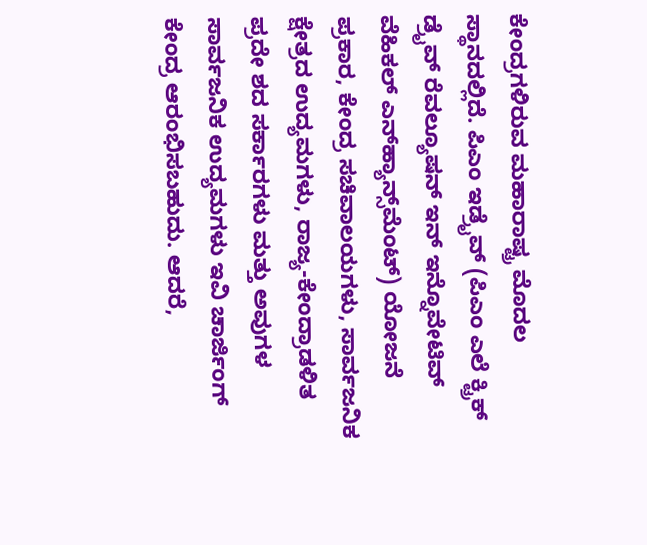ಕೇಂದ್ರಗಳಿರುವ ಮಹಾರಾಷ್ಟ್ರ ಮೊದಲ ಸ್ಥಾನದಲ್ಲಿದೆ. ಪಿಎಂ ಇಡ್ರೈವ್‌ (ಪಿಎಂ ಎಲೆ ಕ್ಟ್ರಿಕ್‌ ಡ್ರೈವ್‌ ರೆವಲ್ಯೂಷನ್‌ ಇನ್‌ ಇನ್ನೊವೇಟಿವ್‌ ವೆಹಿಕಲ್‌ ಎನ್‌ಹ್ಯಾನ್ಸ್‌ಮೆಂಟ್) ಯೋಜನೆ ಪ್ರಕಾರ, ಕೇಂದ್ರ ಸಚಿವಾಲಯಗಳು, ಸಾರ್ವಜನಿಕ ಕ್ಷೇತ್ರದ ಉದ್ಯಮಗಳು, ರಾಜ್ಯ-ಕೇಂದ್ರಾಡಳಿತ ಪ್ರದೇ ಶದ ಸರ್ಕಾರಗಳು ಮತ್ತು ಅವುಗಳ ಸಾರ್ವಜನಿಕ ಉದ್ಯಮಗಳು ಇವಿ ಚಾರ್ಜಿಂಗ್‌ ಕೇಂದ್ರ ಆರಂಭಿಸಬಹುದು. ಆದರೆ,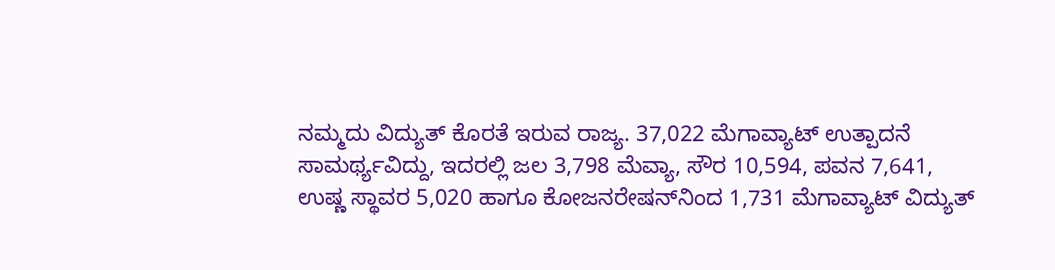ನಮ್ಮದು ವಿದ್ಯುತ್‌ ಕೊರತೆ ಇರುವ ರಾಜ್ಯ. 37,022 ಮೆಗಾವ್ಯಾಟ್‌ ಉತ್ಪಾದನೆ ಸಾಮರ್ಥ್ಯವಿದ್ದು, ಇದರಲ್ಲಿ ಜಲ 3,798 ಮೆವ್ಯಾ, ಸೌರ 10,594, ಪವನ 7,641, ಉಷ್ಣ ಸ್ಥಾವರ 5,020 ಹಾಗೂ ಕೋಜನರೇಷನ್‌ನಿಂದ 1,731 ಮೆಗಾವ್ಯಾಟ್‌ ವಿದ್ಯುತ್‌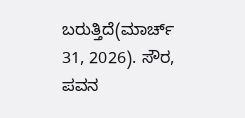ಬರುತ್ತಿದೆ(ಮಾರ್ಚ್‌ 31, 2026). ಸೌರ, ಪವನ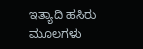ಇತ್ಯಾದಿ ಹಸಿರು ಮೂಲಗಳು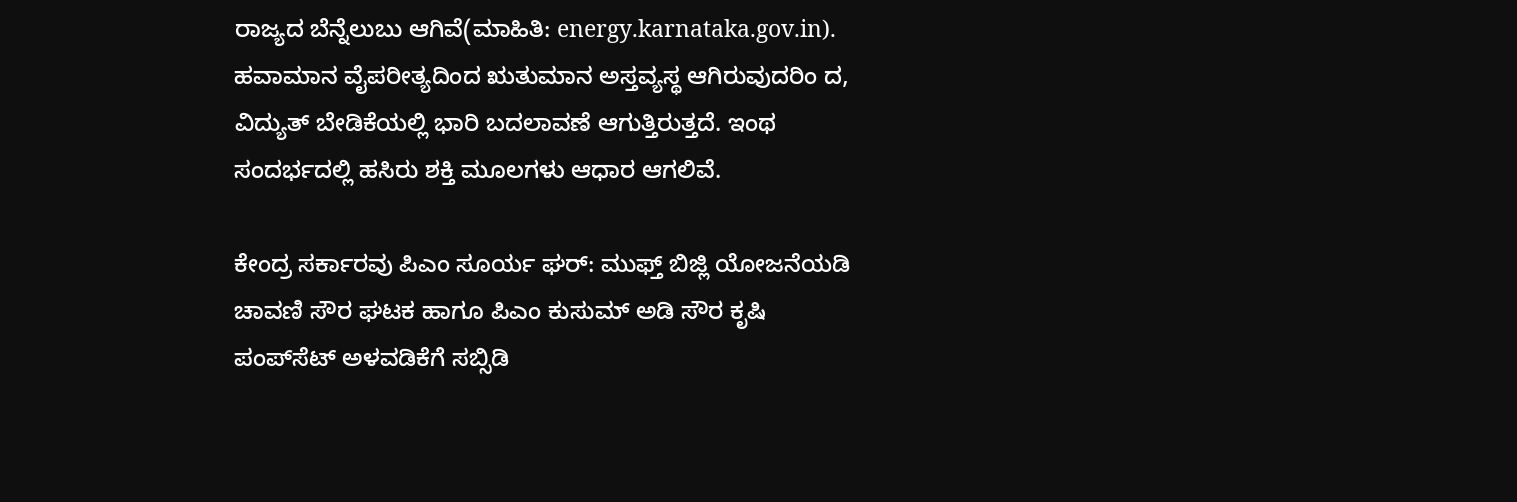ರಾಜ್ಯದ ಬೆನ್ನೆಲುಬು ಆಗಿವೆ(ಮಾಹಿತಿ: energy.karnataka.gov.in). ಹವಾಮಾನ ವೈಪರೀತ್ಯದಿಂದ ಋತುಮಾನ ಅಸ್ತವ್ಯಸ್ಥ ಆಗಿರುವುದರಿಂ ದ, ವಿದ್ಯುತ್‌ ಬೇಡಿಕೆಯಲ್ಲಿ ಭಾರಿ ಬದಲಾವಣೆ ಆಗುತ್ತಿರುತ್ತದೆ. ಇಂಥ ಸಂದರ್ಭದಲ್ಲಿ ಹಸಿರು ಶಕ್ತಿ ಮೂಲಗಳು ಆಧಾರ ಆಗಲಿವೆ.

ಕೇಂದ್ರ ಸರ್ಕಾರವು ಪಿಎಂ ಸೂರ್ಯ ಘರ್: ಮುಫ್ತ್‌ ಬಿಜ್ಲಿ ಯೋಜನೆಯಡಿ ಚಾವಣಿ ಸೌರ ಘಟಕ ಹಾಗೂ ಪಿಎಂ ಕುಸುಮ್‌ ಅಡಿ ಸೌರ ಕೃಷಿ ಪಂಪ್‌ಸೆಟ್‌ ಅಳವಡಿಕೆಗೆ ಸಬ್ಸಿಡಿ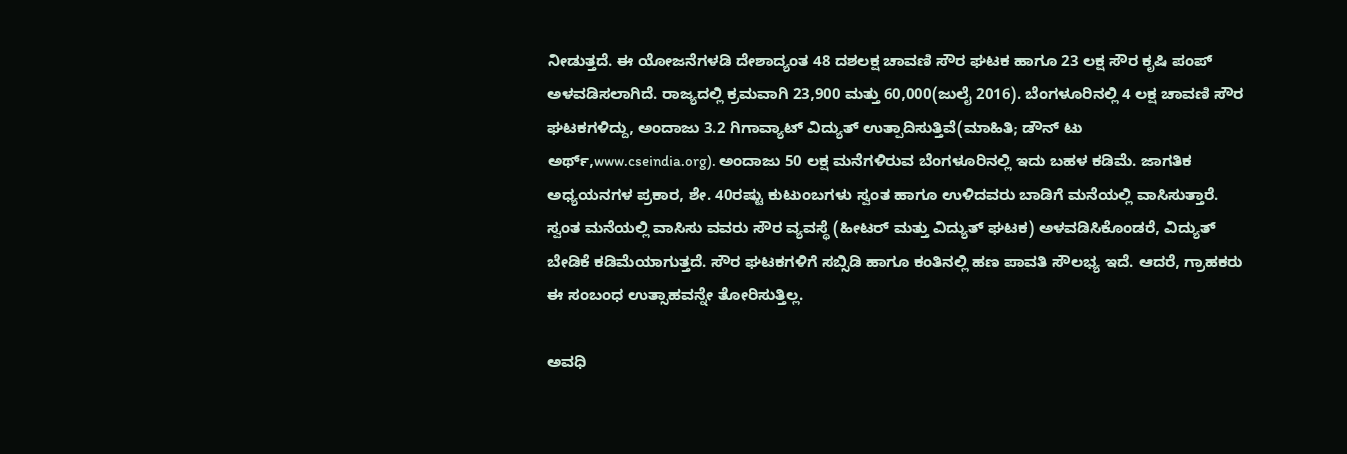ನೀಡುತ್ತದೆ. ಈ ಯೋಜನೆಗಳಡಿ ದೇಶಾದ್ಯಂತ 48 ದಶಲಕ್ಷ ಚಾವಣಿ ಸೌರ ಘಟಕ ಹಾಗೂ 23 ಲಕ್ಷ ಸೌರ ಕೃಷಿ ಪಂಪ್‌ ಅಳವಡಿಸಲಾಗಿದೆ. ರಾಜ್ಯದಲ್ಲಿ ಕ್ರಮವಾಗಿ 23,900 ಮತ್ತು 60,000(ಜುಲೈ 2016). ಬೆಂಗಳೂರಿನಲ್ಲಿ 4 ಲಕ್ಷ ಚಾವಣಿ ಸೌರ ಘಟಕಗಳಿದ್ದು, ಅಂದಾಜು 3.2 ಗಿಗಾವ್ಯಾಟ್‌ ವಿದ್ಯುತ್‌ ಉತ್ಪಾದಿಸುತ್ತಿವೆ(ಮಾಹಿತಿ; ಡೌನ್‌ ಟು ಅರ್ಥ್‌,www.cseindia.org). ಅಂದಾಜು 50 ಲಕ್ಷ ಮನೆಗಳಿರುವ ಬೆಂಗಳೂರಿನಲ್ಲಿ ಇದು ಬಹಳ ಕಡಿಮೆ. ಜಾಗತಿಕ ಅಧ್ಯಯನಗಳ ಪ್ರಕಾರ, ಶೇ. 40ರಷ್ಟು ಕುಟುಂಬಗಳು ಸ್ವಂತ ಹಾಗೂ ಉಳಿದವರು ಬಾಡಿಗೆ ಮನೆಯಲ್ಲಿ ವಾಸಿಸುತ್ತಾರೆ. ಸ್ವಂತ ಮನೆಯಲ್ಲಿ ವಾಸಿಸು ವವರು ಸೌರ ವ್ಯವಸ್ಥೆ (ಹೀಟರ್‌ ಮತ್ತು ವಿದ್ಯುತ್‌ ಘಟಕ) ಅಳವಡಿಸಿಕೊಂಡರೆ, ವಿದ್ಯುತ್‌ ಬೇಡಿಕೆ ಕಡಿಮೆಯಾಗುತ್ತದೆ. ಸೌರ ಘಟಕಗಳಿಗೆ ಸಬ್ಸಿಡಿ ಹಾಗೂ ಕಂತಿನಲ್ಲಿ ಹಣ ಪಾವತಿ ಸೌಲಭ್ಯ ಇದೆ. ಆದರೆ, ಗ್ರಾಹಕರು ಈ ಸಂಬಂಧ ಉತ್ಸಾಹವನ್ನೇ ತೋರಿಸುತ್ತಿಲ್ಲ.

ಅವಧಿ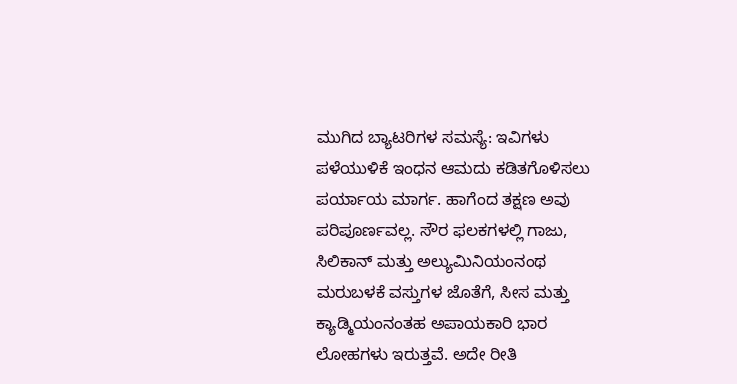ಮುಗಿದ ಬ್ಯಾಟರಿಗಳ ಸಮಸ್ಯೆ: ಇವಿಗಳು ಪಳೆಯುಳಿಕೆ ಇಂಧನ ಆಮದು ಕಡಿತಗೊಳಿಸಲು ಪರ್ಯಾಯ ಮಾರ್ಗ. ಹಾಗೆಂದ ತಕ್ಷಣ ಅವು ಪರಿಪೂರ್ಣವಲ್ಲ. ಸೌರ ಫಲಕಗಳಲ್ಲಿ ಗಾಜು, ಸಿಲಿಕಾನ್ ಮತ್ತು ಅಲ್ಯುಮಿನಿಯಂನಂಥ ಮರುಬಳಕೆ ವಸ್ತುಗಳ ಜೊತೆಗೆ, ಸೀಸ ಮತ್ತು ಕ್ಯಾಡ್ಮಿಯಂನಂತಹ ಅಪಾಯಕಾರಿ ಭಾರ ಲೋಹಗಳು ಇರುತ್ತವೆ. ಅದೇ ರೀತಿ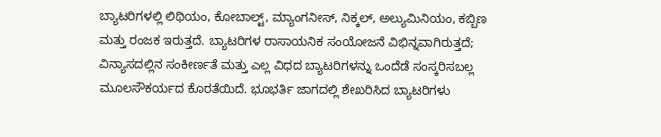ಬ್ಯಾಟರಿಗಳಲ್ಲಿ ಲಿಥಿಯಂ, ಕೋಬಾಲ್ಟ್‌, ಮ್ಯಾಂಗನೀಸ್‌, ನಿಕ್ಕಲ್‌, ಅಲ್ಯುಮಿನಿಯಂ, ಕಬ್ಬಿಣ ಮತ್ತು ರಂಜಕ ಇರುತ್ತದೆ. ಬ್ಯಾಟರಿಗಳ ರಾಸಾಯನಿಕ ಸಂಯೋಜನೆ ವಿಭಿನ್ನವಾಗಿರುತ್ತದೆ; ವಿನ್ಯಾಸದಲ್ಲಿನ ಸಂಕೀರ್ಣತೆ ಮತ್ತು ಎಲ್ಲ ವಿಧದ ಬ್ಯಾಟರಿಗಳನ್ನು ಒಂದೆಡೆ ಸಂಸ್ಕರಿಸಬಲ್ಲ ಮೂಲಸೌಕರ್ಯದ ಕೊರತೆಯಿದೆ. ಭೂಭರ್ತಿ ಜಾಗದಲ್ಲಿ ಶೇಖರಿಸಿದ ಬ್ಯಾಟರಿಗಳು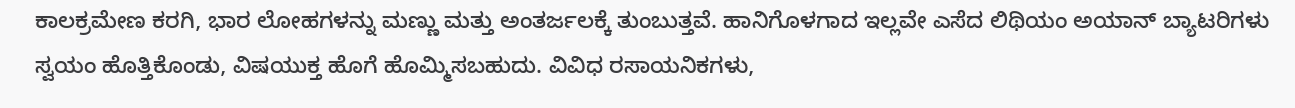ಕಾಲಕ್ರಮೇಣ ಕರಗಿ, ಭಾರ ಲೋಹಗಳನ್ನು ಮಣ್ಣು ಮತ್ತು ಅಂತರ್ಜಲಕ್ಕೆ ತುಂಬುತ್ತವೆ. ಹಾನಿಗೊಳಗಾದ ಇಲ್ಲವೇ ಎಸೆದ ಲಿಥಿಯಂ ಅಯಾನ್ ಬ್ಯಾಟರಿಗಳು ಸ್ವಯಂ ಹೊತ್ತಿಕೊಂಡು, ವಿಷಯುಕ್ತ ಹೊಗೆ ಹೊಮ್ಮಿಸಬಹುದು. ವಿವಿಧ ರಸಾಯನಿಕಗಳು,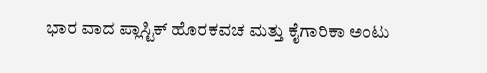ಭಾರ ವಾದ ಪ್ಲಾಸ್ಟಿಕ್‌ ಹೊರಕವಚ ಮತ್ತು ಕೈಗಾರಿಕಾ ಅಂಟು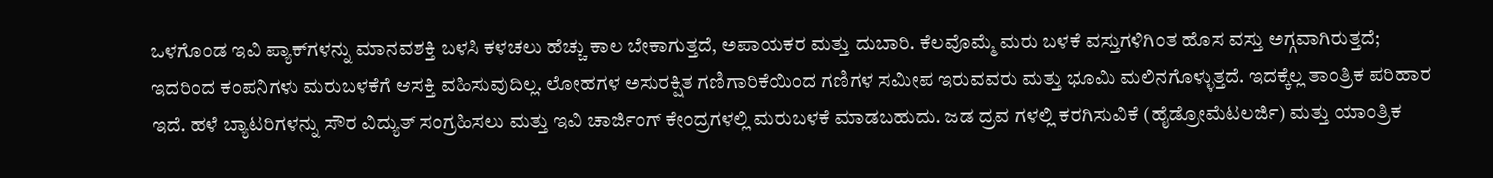ಒಳಗೊಂಡ ಇವಿ ಪ್ಯಾಕ್‌ಗಳನ್ನು ಮಾನವಶಕ್ತಿ ಬಳಸಿ ಕಳಚಲು ಹೆಚ್ಚು ಕಾಲ ಬೇಕಾಗುತ್ತದೆ, ಅಪಾಯಕರ ಮತ್ತು ದುಬಾರಿ. ಕೆಲವೊಮ್ಮೆ ಮರು ಬಳಕೆ ವಸ್ತುಗಳಿಗಿಂತ ಹೊಸ ವಸ್ತು ಅಗ್ಗವಾಗಿರುತ್ತದೆ; ಇದರಿಂದ ಕಂಪನಿಗಳು ಮರುಬಳಕೆಗೆ ಆಸಕ್ತಿ ವಹಿಸುವುದಿಲ್ಲ. ಲೋಹಗಳ ಅಸುರಕ್ಷಿತ ಗಣಿಗಾರಿಕೆಯಿಂದ ಗಣಿಗಳ ಸಮೀಪ ಇರುವವರು ಮತ್ತು ಭೂಮಿ ಮಲಿನಗೊಳ್ಳುತ್ತದೆ. ಇದಕ್ಕೆಲ್ಲ ತಾಂತ್ರಿಕ ಪರಿಹಾರ ಇದೆ. ಹಳೆ ಬ್ಯಾಟರಿಗಳನ್ನು ಸೌರ ವಿದ್ಯುತ್‌ ಸಂಗ್ರಹಿಸಲು ಮತ್ತು ಇವಿ ಚಾರ್ಜಿಂಗ್ ಕೇಂದ್ರಗಳಲ್ಲಿ ಮರುಬಳಕೆ ಮಾಡಬಹುದು. ಜಡ ದ್ರವ ಗಳಲ್ಲಿ ಕರಗಿಸುವಿಕೆ (ಹೈಡ್ರೋಮೆಟಲರ್ಜಿ) ಮತ್ತು ಯಾಂತ್ರಿಕ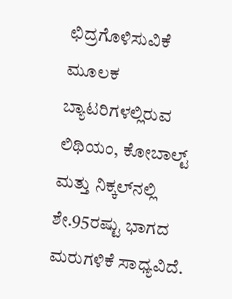ಛಿದ್ರಗೊಳಿಸುವಿಕೆ ಮೂಲಕ ಬ್ಯಾಟರಿಗಳಲ್ಲಿರುವ ಲಿಥಿಯಂ, ಕೋಬಾಲ್ಟ್ ಮತ್ತು ನಿಕ್ಕಲ್‌ನಲ್ಲಿ ಶೇ.95ರಷ್ಟು ಭಾಗದ ಮರುಗಳಿಕೆ ಸಾಧ್ಯವಿದೆ.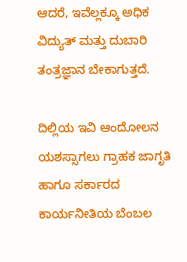ಆದರೆ, ಇವೆಲ್ಲಕ್ಕೂ ಅಧಿಕ ವಿದ್ಯುತ್ ಮತ್ತು ದುಬಾರಿ ತಂತ್ರಜ್ಞಾನ ಬೇಕಾಗುತ್ತದೆ.

ದಿಲ್ಲಿಯ ಇವಿ ಆಂದೋಲನ ಯಶಸ್ಸಾಗಲು ಗ್ರಾಹಕ ಜಾಗೃತಿ ಹಾಗೂ ಸರ್ಕಾರದ ಕಾರ್ಯನೀತಿಯ ಬೆಂಬಲ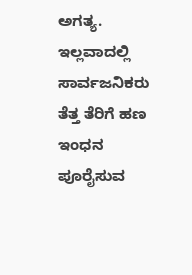ಅಗತ್ಯ. ಇಲ್ಲವಾದಲ್ಲಿ ಸಾರ್ವಜನಿಕರು ತೆತ್ತ ತೆರಿಗೆ ಹಣ ಇಂಧನ ಪೂರೈಸುವ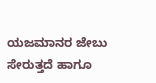ಯಜಮಾನರ ಜೇಬು ಸೇರುತ್ತದೆ ಹಾಗೂ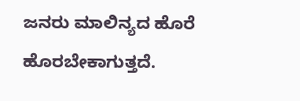ಜನರು ಮಾಲಿನ್ಯದ ಹೊರೆ ಹೊರಬೇಕಾಗುತ್ತದೆ.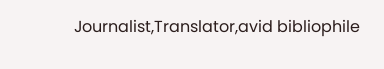Journalist,Translator,avid bibliophile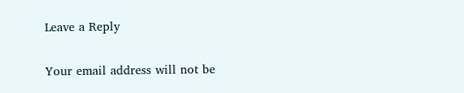Leave a Reply

Your email address will not be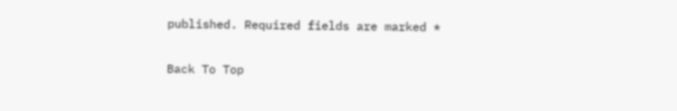published. Required fields are marked *

Back To Top